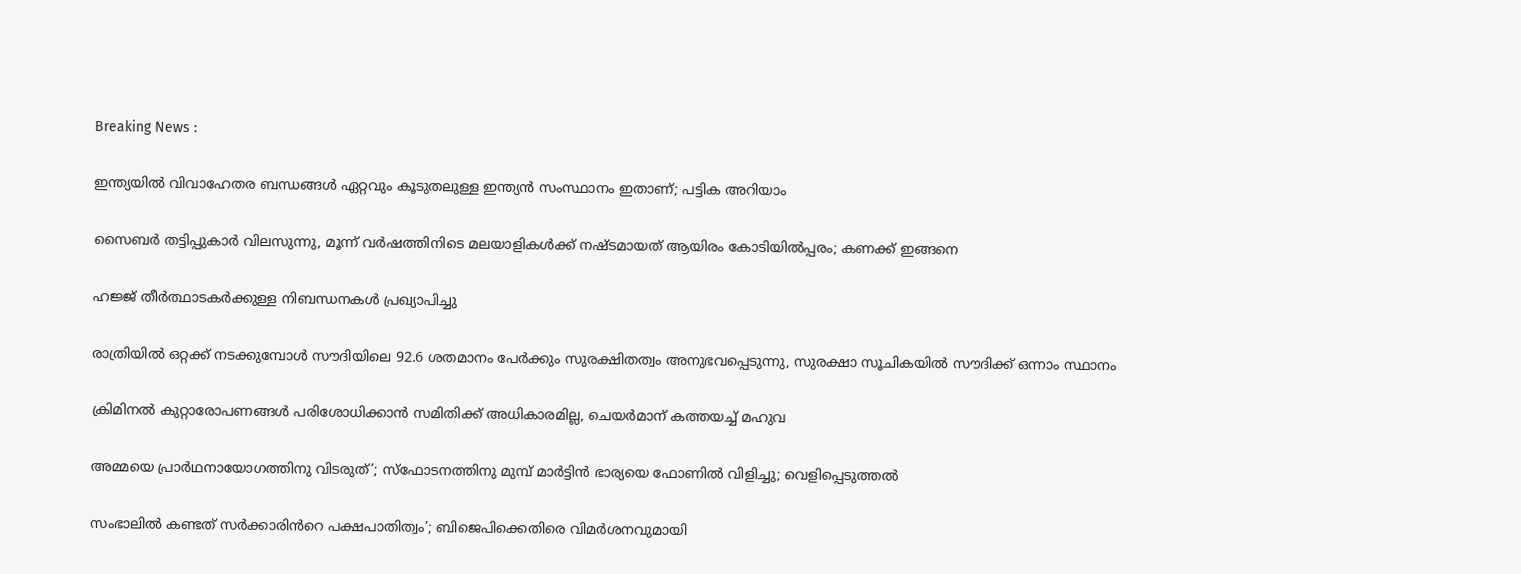Breaking News :

ഇന്ത്യയില്‍ വിവാഹേതര ബന്ധങ്ങള്‍ ഏറ്റവും കൂടുതലുള്ള ഇന്ത്യന്‍ സംസ്ഥാനം ഇതാണ്; പട്ടിക അറിയാം

സൈബര്‍ തട്ടിപ്പുകാര്‍ വിലസുന്നു, മൂന്ന് വര്‍ഷത്തിനിടെ മലയാളികള്‍ക്ക് നഷ്ടമായത് ആയിരം കോടിയില്‍പ്പരം; കണക്ക് ഇങ്ങനെ

ഹജ്ജ് തീർത്ഥാടകർക്കുള്ള നിബന്ധനകൾ പ്രഖ്യാപിച്ചു

രാത്രിയിൽ ഒറ്റക്ക് നടക്കുമ്പോൾ സൗദിയിലെ 92.6 ശതമാനം പേർക്കും സുരക്ഷിതത്വം അനുഭവപ്പെടുന്നു, സുരക്ഷാ സൂചികയിൽ സൗദിക്ക് ഒന്നാം സ്ഥാനം

ക്രിമിനല്‍ കുറ്റാരോപണങ്ങള്‍ പരിശോധിക്കാന്‍ സമിതിക്ക്‌ അധികാരമില്ല, ചെയര്‍മാന്‌ കത്തയച്ച് മഹുവ

അമ്മയെ പ്രാര്‍ഥനായോഗത്തിനു വിടരുത്’; സ്‌ഫോടനത്തിനു മുമ്പ് മാര്‍ട്ടിന്‍ ഭാര്യയെ ഫോണില്‍ വിളിച്ചു; വെളിപ്പെടുത്തല്‍

സംഭാലിൽ കണ്ടത് സർക്കാരിൻറെ പക്ഷപാതിത്വം’; ബിജെപിക്കെതിരെ വിമർശനവുമായി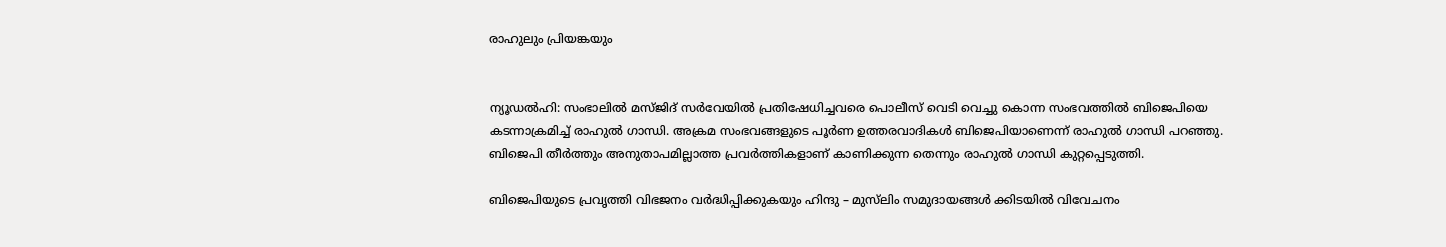രാഹുലും പ്രിയങ്കയും


ന്യൂഡൽഹി: സംഭാലിൽ മസ്‌ജിദ് സര്‍വേയില്‍ പ്രതിഷേധിച്ചവരെ പൊലീസ് വെടി വെച്ചു കൊന്ന സംഭവത്തിൽ ബിജെപിയെ കടന്നാക്രമിച്ച് രാഹുൽ ഗാന്ധി. അക്രമ സംഭവങ്ങളുടെ പൂര്‍ണ ഉത്തരവാദികൾ ബിജെപിയാണെന്ന് രാഹുൽ ഗാന്ധി പറഞ്ഞു. ബിജെപി തീര്‍ത്തും അനുതാപമില്ലാത്ത പ്രവർത്തികളാണ് കാണിക്കുന്ന തെന്നും രാഹുല്‍ ഗാന്ധി കുറ്റപ്പെടുത്തി.

ബിജെപിയുടെ പ്രവൃത്തി വിഭജനം വർദ്ധിപ്പിക്കുകയും ഹിന്ദു – മുസ്‌ലിം സമുദായങ്ങൾ ക്കിടയിൽ വിവേചനം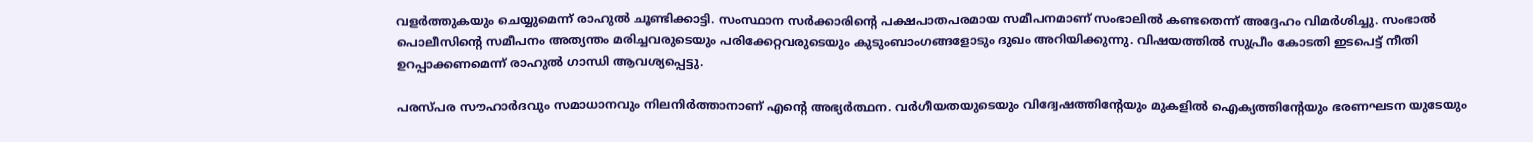വളർത്തുകയും ചെയ്യുമെന്ന് രാഹുല്‍ ചൂണ്ടിക്കാട്ടി. സംസ്ഥാന സർക്കാരിന്‍റെ പക്ഷപാതപരമായ സമീപനമാണ് സംഭാലില്‍ കണ്ടതെന്ന് അദ്ദേഹം വിമര്‍ശിച്ചു. സംഭാല്‍ പൊലീസിന്‍റെ സമീപനം അത്യന്തം മരിച്ചവരുടെയും പരിക്കേറ്റവരുടെയും കുടുംബാംഗങ്ങളോടും ദുഖം അറിയിക്കുന്നു. വിഷയത്തിൽ സുപ്രീം കോടതി ഇടപെട്ട് നീതി ഉറപ്പാക്കണമെന്ന് രാഹുല്‍ ഗാന്ധി ആവശ്യപ്പെട്ടു.

പരസ്‌പര സൗഹാർദവും സമാധാനവും നിലനിർത്താനാണ് എന്‍റെ അഭ്യർത്ഥന. വർഗീയതയുടെയും വിദ്വേഷത്തിന്‍റേയും മുകളില്‍ ഐക്യത്തിന്‍റേയും ഭരണഘടന യുടേയും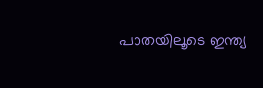പാതയിലൂടെ ഇന്ത്യ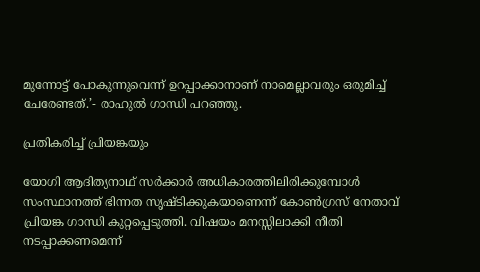മുന്നോട്ട് പോകുന്നുവെന്ന് ഉറപ്പാക്കാനാണ് നാമെല്ലാവരും ഒരുമിച്ച് ചേരേണ്ടത്.’- രാഹുൽ ഗാന്ധി പറഞ്ഞു.

പ്രതികരിച്ച് പ്രിയങ്കയും

യോഗി ആദിത്യനാഥ് സർക്കാർ അധികാരത്തിലിരിക്കുമ്പോൾ സംസ്ഥാനത്ത് ഭിന്നത സൃഷ്‌ടിക്കുകയാണെന്ന് കോൺഗ്രസ് നേതാവ് പ്രിയങ്ക ഗാന്ധി കുറ്റപ്പെടുത്തി. വിഷയം മനസ്സിലാക്കി നീതി നടപ്പാക്കണമെന്ന്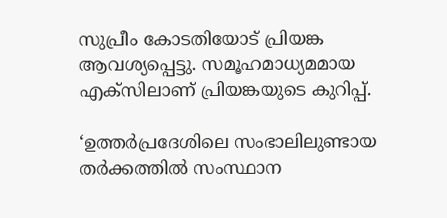സുപ്രീം കോടതിയോട് പ്രിയങ്ക ആവശ്യപ്പെട്ടു. സമൂഹമാധ്യമമായ എക്‌സിലാണ് പ്രിയങ്കയുടെ കുറിപ്പ്.

‘ഉത്തർപ്രദേശിലെ സംഭാലിലുണ്ടായ തർക്കത്തിൽ സംസ്ഥാന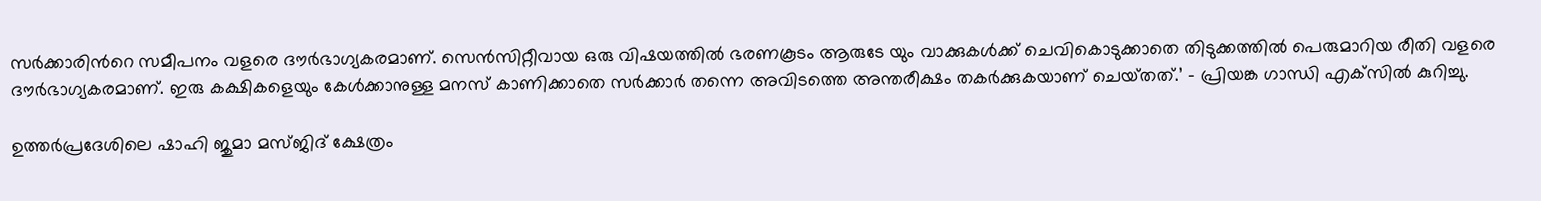സർക്കാരിന്‍റെ സമീപനം വളരെ ദൗർഭാഗ്യകരമാണ്. സെൻസിറ്റീവായ ഒരു വിഷയത്തിൽ ഭരണകൂടം ആരുടേ യും വാക്കുകൾക്ക് ചെവികൊടുക്കാതെ തിടുക്കത്തിൽ പെരുമാറിയ രീതി വളരെ ദൗർഭാഗ്യകരമാണ്. ഇരു കക്ഷികളെയും കേള്‍ക്കാനുള്ള മനസ് കാണിക്കാതെ സർക്കാർ തന്നെ അവിടത്തെ അന്തരീക്ഷം തകർക്കുകയാണ് ചെയ്‌തത്.’ – പ്രിയങ്ക ഗാന്ധി എക്‌സില്‍ കുറിച്ചു.

ഉത്തര്‍പ്രദേശിലെ ഷാഹി ജുമാ മസ്‌ജിദ് ക്ഷേത്രം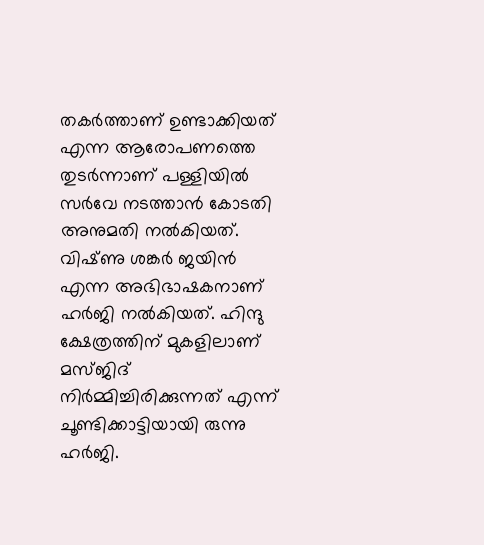തകര്‍ത്താണ് ഉണ്ടാക്കിയത് എന്ന ആരോപണത്തെ തുടര്‍ന്നാണ് പള്ളിയില്‍ സര്‍വേ നടത്താന്‍ കോടതി അനുമതി നല്‍കിയത്. വിഷ്‌ണു ശങ്കര്‍ ജയിൻ എന്ന അഭിഭാഷകനാണ് ഹര്‍ജി നല്‍കിയത്. ഹിന്ദു ക്ഷേത്രത്തിന് മുകളിലാണ് മസ്‌ജിദ് നിര്‍മ്മിച്ചിരിക്കുന്നത് എന്ന് ചൂണ്ടിക്കാട്ടിയായി രുന്നു ഹര്‍ജി.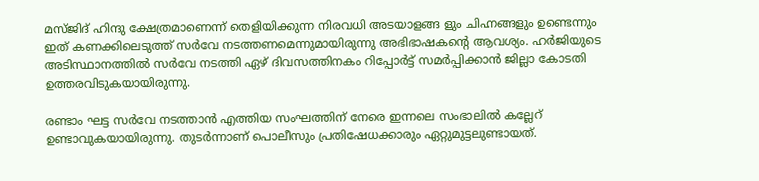മസ്‌ജിദ് ഹിന്ദു ക്ഷേത്രമാണെന്ന് തെളിയിക്കുന്ന നിരവധി അടയാളങ്ങ ളും ചിഹ്നങ്ങളും ഉണ്ടെന്നും ഇത് കണക്കിലെടുത്ത് സര്‍വേ നടത്തണമെന്നുമായിരുന്നു അഭിഭാഷകന്‍റെ ആവശ്യം. ഹര്‍ജിയുടെ അടിസ്ഥാനത്തില്‍ സര്‍വേ നടത്തി ഏഴ് ദിവസത്തിനകം റിപ്പോര്‍ട്ട് സമര്‍പ്പിക്കാൻ ജില്ലാ കോടതി ഉത്തരവിടുകയായിരുന്നു.

രണ്ടാം ഘട്ട സർവേ നടത്താൻ എത്തിയ സംഘത്തിന് നേരെ ഇന്നലെ സംഭാലില്‍ കല്ലേറ് ഉണ്ടാവുകയായിരുന്നു. തുടര്‍ന്നാണ് പൊലീസും പ്രതിഷേധക്കാരും ഏറ്റുമുട്ടലുണ്ടായത്.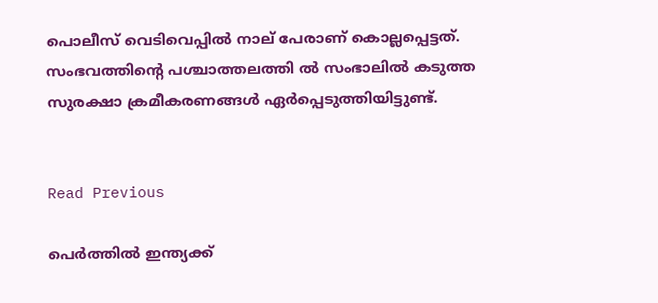പൊലീസ് വെടിവെപ്പില്‍ നാല് പേരാണ് കൊല്ലപ്പെട്ടത്. സംഭവത്തിന്‍റെ പശ്ചാത്തലത്തി ല്‍ സംഭാലില്‍ കടുത്ത സുരക്ഷാ ക്രമീകരണങ്ങള്‍ ഏര്‍പ്പെടുത്തിയിട്ടുണ്ട്.


Read Previous

പെർത്തിൽ ഇന്ത്യക്ക്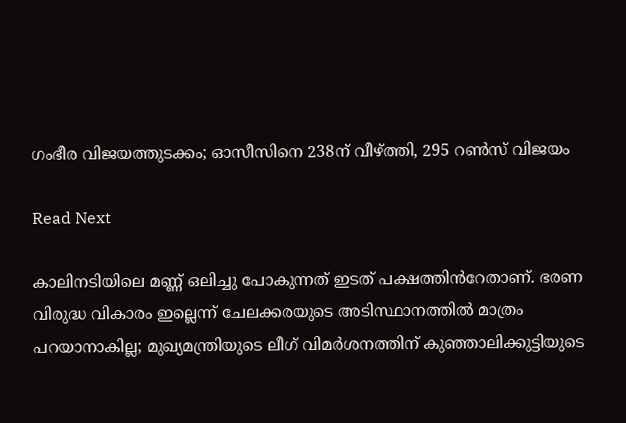ഗംഭീര വിജയത്തുടക്കം; ഓസീസിനെ 238ന് വീഴ്ത്തി, 295 റൺസ് വിജയം

Read Next

കാലിനടിയിലെ മണ്ണ് ഒലിച്ചു പോകുന്നത് ഇടത് പക്ഷത്തിൻറേതാണ്. ഭരണ വിരുദ്ധ വികാരം ഇല്ലെന്ന് ചേലക്കരയുടെ അടിസ്ഥാനത്തിൽ മാത്രം പറയാനാകില്ല; മുഖ്യമന്ത്രിയുടെ ലീഗ് വിമർശനത്തിന് കുഞ്ഞാലിക്കുട്ടിയുടെ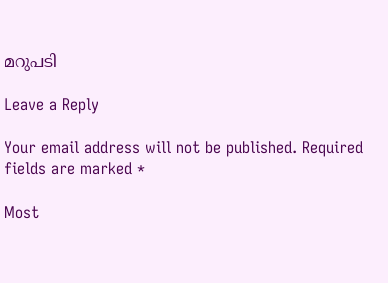മറുപടി

Leave a Reply

Your email address will not be published. Required fields are marked *

Most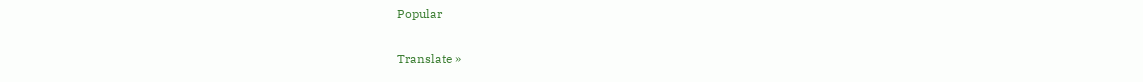Popular

Translate »